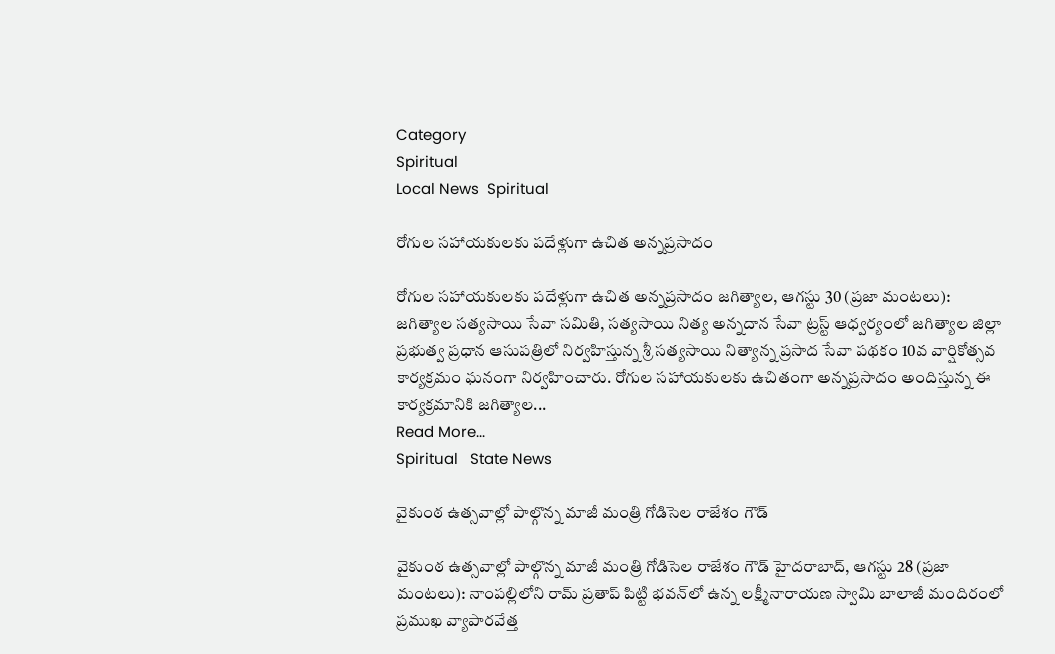Category
Spiritual
Local News  Spiritual

రోగుల సహాయకులకు పదేళ్లుగా ఉచిత అన్నప్రసాదం

రోగుల సహాయకులకు పదేళ్లుగా ఉచిత అన్నప్రసాదం జగిత్యాల, ఆగస్టు 30 (ప్రజా మంటలు): జగిత్యాల సత్యసాయి సేవా సమితి, సత్యసాయి నిత్య అన్నదాన సేవా ట్రస్ట్ ఆధ్వర్యంలో జగిత్యాల జిల్లా ప్రభుత్వ ప్రధాన ఆసుపత్రిలో నిర్వహిస్తున్న శ్రీ సత్యసాయి నిత్యాన్న ప్రసాద సేవా పథకం 10వ వార్షికోత్సవ కార్యక్రమం ఘనంగా నిర్వహించారు. రోగుల సహాయకులకు ఉచితంగా అన్నప్రసాదం అందిస్తున్న ఈ కార్యక్రమానికి జగిత్యాల...
Read More...
Spiritual   State News

వైకుంఠ ఉత్సవాల్లో పాల్గొన్న మాజీ మంత్రి గోడిసెల రాజేశం గౌడ్

వైకుంఠ ఉత్సవాల్లో పాల్గొన్న మాజీ మంత్రి గోడిసెల రాజేశం గౌడ్ హైదరాబాద్, ఆగస్టు 28 (ప్రజా మంటలు): నాంపల్లిలోని రామ్ ప్రతాప్ పిట్టి భవన్‌లో ఉన్న లక్ష్మీనారాయణ స్వామి బాలాజీ మందిరంలో ప్రముఖ వ్యాపారవేత్త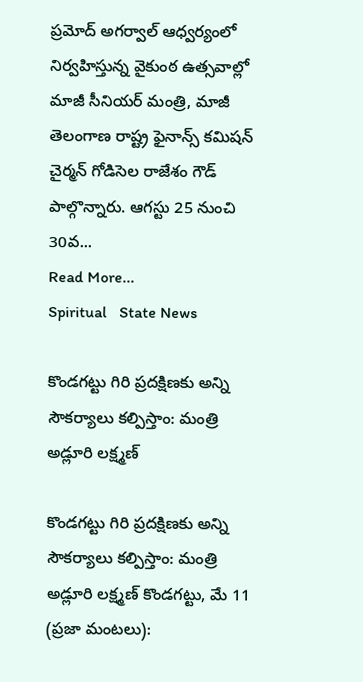ప్రమోద్ అగర్వాల్ ఆధ్వర్యంలో నిర్వహిస్తున్న వైకుంఠ ఉత్సవాల్లో మాజీ సీనియర్ మంత్రి, మాజీ తెలంగాణ రాష్ట్ర ఫైనాన్స్ కమిషన్ చైర్మన్ గోడిసెల రాజేశం గౌడ్ పాల్గొన్నారు. ఆగస్టు 25 నుంచి 30వ...
Read More...
Spiritual   State News

కొండగట్టు గిరి ప్రదక్షిణకు అన్ని సౌకర్యాలు కల్పిస్తాం: మంత్రి అడ్లూరి లక్ష్మణ్

కొండగట్టు గిరి ప్రదక్షిణకు అన్ని సౌకర్యాలు కల్పిస్తాం: మంత్రి అడ్లూరి లక్ష్మణ్ కొండగట్టు, మే 11 (ప్రజా మంటలు):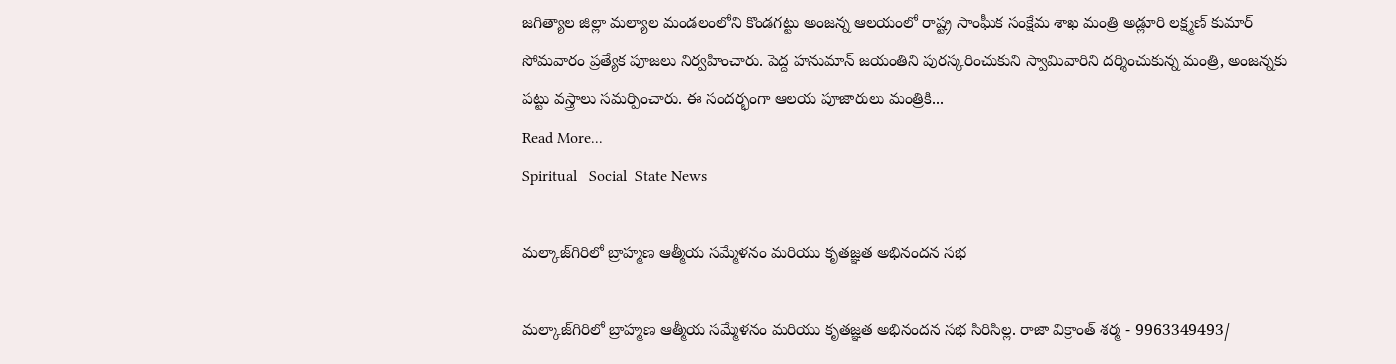జగిత్యాల జిల్లా మల్యాల మండలంలోని కొండగట్టు అంజన్న ఆలయంలో రాష్ట్ర సాంఘీక సంక్షేమ శాఖ మంత్రి అడ్లూరి లక్ష్మణ్ కుమార్ సోమవారం ప్రత్యేక పూజలు నిర్వహించారు. పెద్ద హనుమాన్ జయంతిని పురస్కరించుకుని స్వామివారిని దర్శించుకున్న మంత్రి, అంజన్నకు పట్టు వస్త్రాలు సమర్పించారు. ఈ సందర్భంగా ఆలయ పూజారులు మంత్రికి...
Read More...
Spiritual   Social  State News

మల్కాజ్‌గిరిలో బ్రాహ్మణ ఆత్మీయ సమ్మేళనం మరియు కృతజ్ఞత అభినందన సభ

మల్కాజ్‌గిరిలో బ్రాహ్మణ ఆత్మీయ సమ్మేళనం మరియు కృతజ్ఞత అభినందన సభ సిరిసిల్ల. రాజా విక్రాంత్ శర్మ - 9963349493/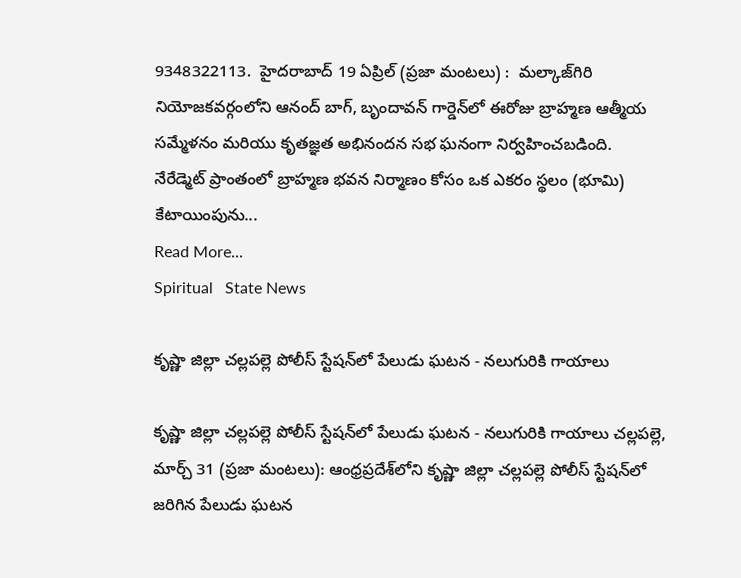9348322113.  హైదరాబాద్ 19 ఏప్రిల్ (ప్రజా మంటలు) :  మల్కాజ్‌గిరి నియోజకవర్గంలోని ఆనంద్ బాగ్, బృందావన్ గార్డెన్‌లో ఈరోజు బ్రాహ్మణ ఆత్మీయ సమ్మేళనం మరియు కృతజ్ఞత అభినందన సభ ఘనంగా నిర్వహించబడింది.  నేరేడ్మెట్ ప్రాంతంలో బ్రాహ్మణ భవన నిర్మాణం కోసం ఒక ఎకరం స్థలం (భూమి) కేటాయింపును...
Read More...
Spiritual   State News

కృష్ణా జిల్లా చల్లపల్లె పోలీస్ స్టేషన్‌లో పేలుడు ఘటన - నలుగురికి గాయాలు

కృష్ణా జిల్లా చల్లపల్లె పోలీస్ స్టేషన్‌లో పేలుడు ఘటన - నలుగురికి గాయాలు చల్లపల్లె, మార్చ్ 31 (ప్రజా మంటలు): ఆంధ్రప్రదేశ్‌లోని కృష్ణా జిల్లా చల్లపల్లె పోలీస్ స్టేషన్‌లో జరిగిన పేలుడు ఘటన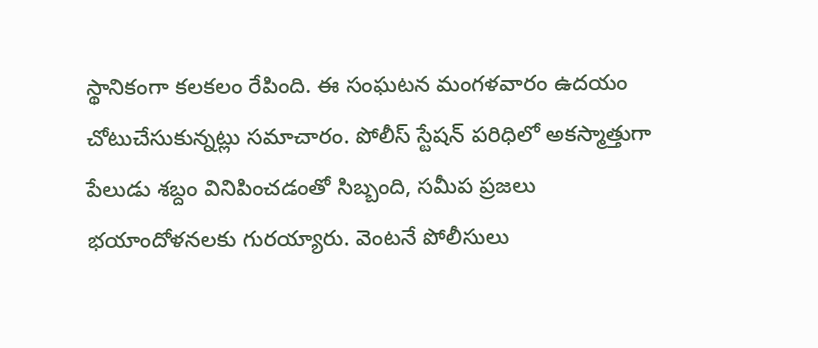స్థానికంగా కలకలం రేపింది. ఈ సంఘటన మంగళవారం ఉదయం చోటుచేసుకున్నట్లు సమాచారం. పోలీస్ స్టేషన్ పరిధిలో అకస్మాత్తుగా పేలుడు శబ్దం వినిపించడంతో సిబ్బంది, సమీప ప్రజలు భయాందోళనలకు గురయ్యారు. వెంటనే పోలీసులు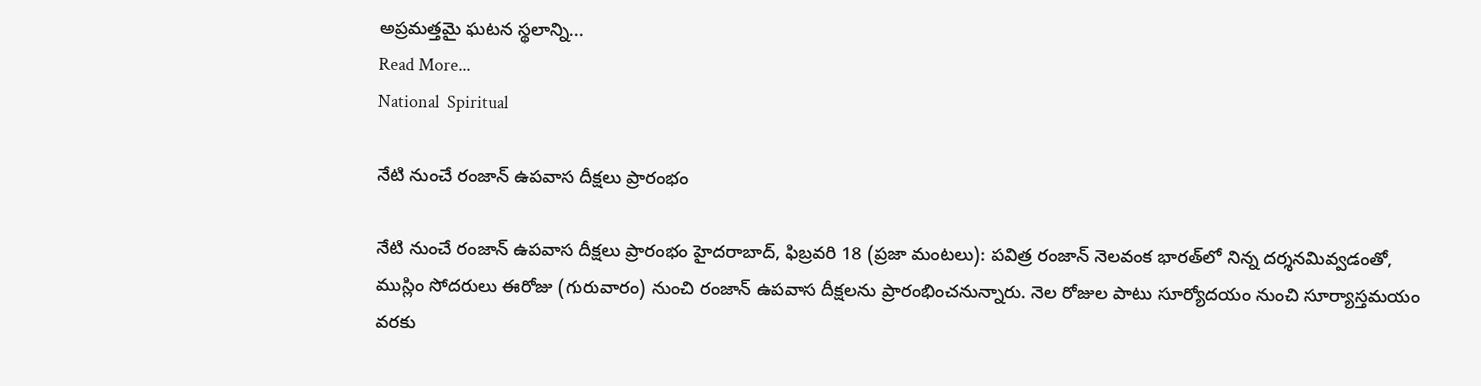అప్రమత్తమై ఘటన స్థలాన్ని...
Read More...
National  Spiritual

నేటి నుంచే రంజాన్ ఉపవాస దీక్షలు ప్రారంభం

నేటి నుంచే రంజాన్ ఉపవాస దీక్షలు ప్రారంభం హైదరాబాద్, ఫిబ్రవరి 18 (ప్రజా మంటలు): పవిత్ర రంజాన్ నెలవంక భారత్‌లో నిన్న దర్శనమివ్వడంతో, ముస్లిం సోదరులు ఈరోజు (గురువారం) నుంచి రంజాన్ ఉపవాస దీక్షలను ప్రారంభించనున్నారు. నెల రోజుల పాటు సూర్యోదయం నుంచి సూర్యాస్తమయం వరకు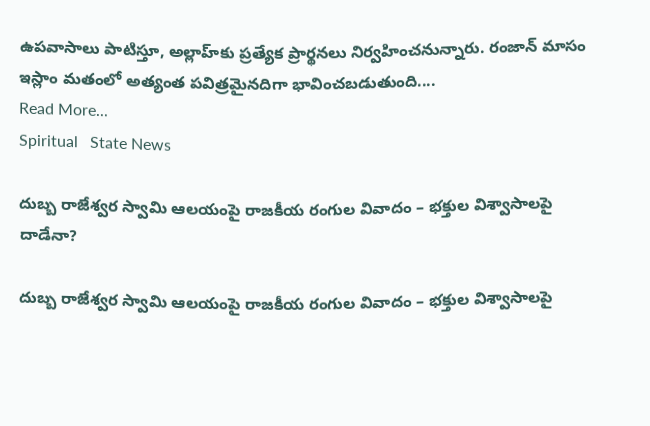ఉపవాసాలు పాటిస్తూ, అల్లాహ్‌కు ప్రత్యేక ప్రార్థనలు నిర్వహించనున్నారు. రంజాన్ మాసం ఇస్లాం మతంలో అత్యంత పవిత్రమైనదిగా భావించబడుతుంది....
Read More...
Spiritual   State News

దుబ్బ రాజేశ్వర స్వామి ఆలయంపై రాజకీయ రంగుల వివాదం – భక్తుల విశ్వాసాలపై దాడేనా?

దుబ్బ రాజేశ్వర స్వామి ఆలయంపై రాజకీయ రంగుల వివాదం – భక్తుల విశ్వాసాలపై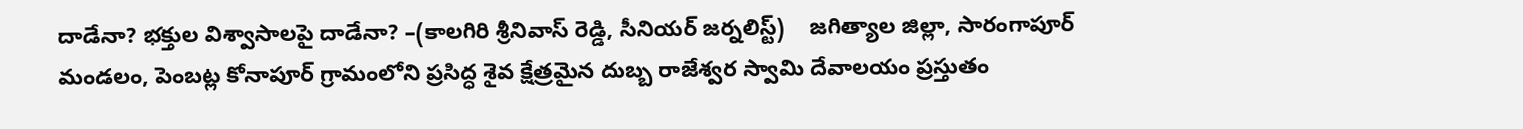దాడేనా? భక్తుల విశ్వాసాలపై దాడేనా? –(కాలగిరి శ్రీనివాస్ రెడ్డి, సీనియర్ జర్నలిస్ట్)    జగిత్యాల జిల్లా, సారంగాపూర్ మండలం, పెంబట్ల కోనాపూర్ గ్రామంలోని ప్రసిద్ధ శైవ క్షేత్రమైన దుబ్బ రాజేశ్వర స్వామి దేవాలయం ప్రస్తుతం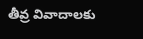తీవ్ర వివాదాలకు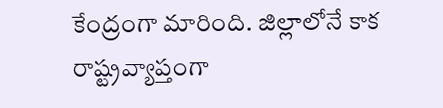కేంద్రంగా మారింది. జిల్లాలోనే కాక రాష్ట్రవ్యాప్తంగా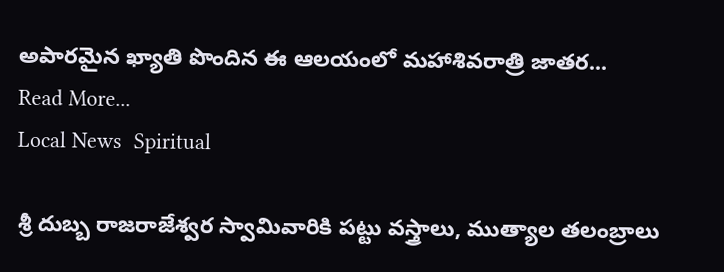అపారమైన ఖ్యాతి పొందిన ఈ ఆలయంలో మహాశివరాత్రి జాతర...
Read More...
Local News  Spiritual

శ్రీ దుబ్బ రాజరాజేశ్వర స్వామివారికి పట్టు వస్త్రాలు, ముత్యాల తలంబ్రాలు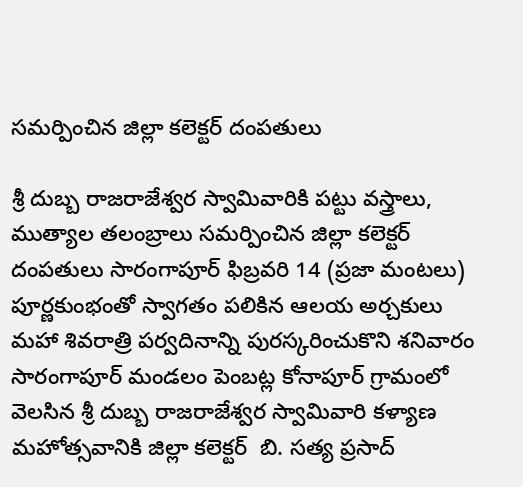సమర్పించిన జిల్లా కలెక్టర్ దంపతులు

శ్రీ దుబ్బ రాజరాజేశ్వర స్వామివారికి పట్టు వస్త్రాలు, ముత్యాల తలంబ్రాలు సమర్పించిన జిల్లా కలెక్టర్ దంపతులు సారంగాపూర్ ఫిబ్రవరి 14 (ప్రజా మంటలు) పూర్ణకుంభంతో స్వాగతం పలికిన ఆలయ అర్చకులు మహా శివరాత్రి పర్వదినాన్ని పురస్కరించుకొని శనివారం సారంగాపూర్ మండలం పెంబట్ల కోనాపూర్ గ్రామంలో వెలసిన శ్రీ దుబ్బ రాజరాజేశ్వర స్వామివారి కళ్యాణ మహోత్సవానికి జిల్లా కలెక్టర్  బి. సత్య ప్రసాద్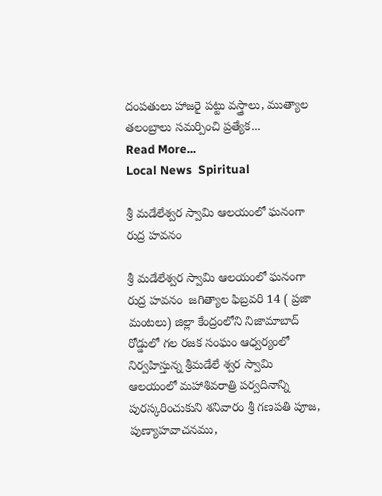దంపతులు హాజరై పట్టు వస్త్రాలు, ముత్యాల తలంబ్రాలు సమర్పించి ప్రత్యేక...
Read More...
Local News  Spiritual

శ్రీ మడేలేశ్వర స్వామి ఆలయంలో ఘనంగా రుద్ర హవనం

శ్రీ మడేలేశ్వర స్వామి ఆలయంలో ఘనంగా రుద్ర హవనం  జగిత్యాల ఫిబ్రవరి 14 ( ప్రజా మంటలు) జిల్లా కేంద్రంలోని నిజామాబాద్ రోడ్డులో గల రజక సంఘం ఆధ్వర్యంలో నిర్వహిస్తున్న శ్రీమడేలే శ్వర స్వామి ఆలయంలో మహాశివరాత్రి పర్వదినాన్ని పురస్కరించుకుని శనివారం శ్రీ గణపతి పూజ, పుణ్యాహవాచనము,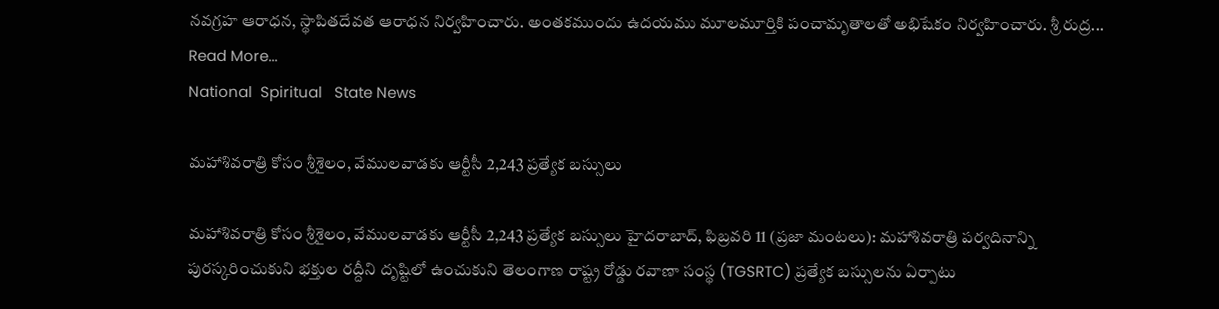నవగ్రహ ఆరాధన, స్థాపితదేవత ఆరాధన నిర్వహించారు. అంతకముందు ఉదయము మూలమూర్తికి పంచామృతాలతో అభిషేకం నిర్వహించారు. శ్రీ రుద్ర...
Read More...
National  Spiritual   State News

మహాశివరాత్రి కోసం శ్రీశైలం, వేములవాడకు ఆర్టీసీ 2,243 ప్రత్యేక బస్సులు

మహాశివరాత్రి కోసం శ్రీశైలం, వేములవాడకు ఆర్టీసీ 2,243 ప్రత్యేక బస్సులు హైదరాబాద్, ఫిబ్రవరి 11 (ప్రజా మంటలు): మహాశివరాత్రి పర్వదినాన్ని పురస్కరించుకుని భక్తుల రద్దీని దృష్టిలో ఉంచుకుని తెలంగాణ రాష్ట్ర రోడ్డు రవాణా సంస్థ (TGSRTC) ప్రత్యేక బస్సులను ఏర్పాటు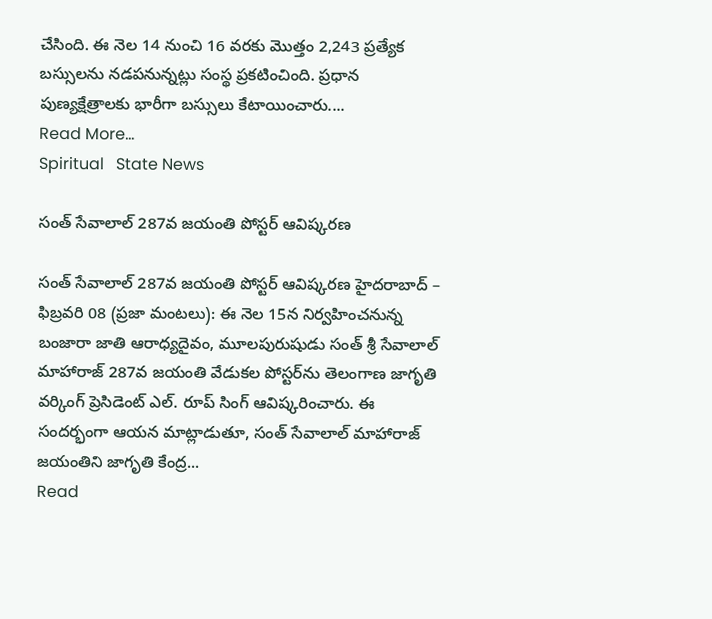చేసింది. ఈ నెల 14 నుంచి 16 వరకు మొత్తం 2,243 ప్రత్యేక బస్సులను నడపనున్నట్లు సంస్థ ప్రకటించింది. ప్రధాన పుణ్యక్షేత్రాలకు భారీగా బస్సులు కేటాయించారు....
Read More...
Spiritual   State News

సంత్ సేవాలాల్ 287వ జయంతి పోస్టర్ ఆవిష్కరణ

సంత్ సేవాలాల్ 287వ జయంతి పోస్టర్ ఆవిష్కరణ హైదరాబాద్ – ఫిబ్రవరి 08 (ప్రజా మంటలు): ఈ నెల 15న నిర్వహించనున్న బంజారా జాతి ఆరాధ్యదైవం, మూలపురుషుడు సంత్ శ్రీ సేవాలాల్ మాహారాజ్ 287వ జయంతి వేడుకల పోస్టర్‌ను తెలంగాణ జాగృతి వర్కింగ్ ప్రెసిడెంట్ ఎల్. రూప్ సింగ్ ఆవిష్కరించారు. ఈ సందర్భంగా ఆయన మాట్లాడుతూ, సంత్ సేవాలాల్ మాహారాజ్ జయంతిని జాగృతి కేంద్ర...
Read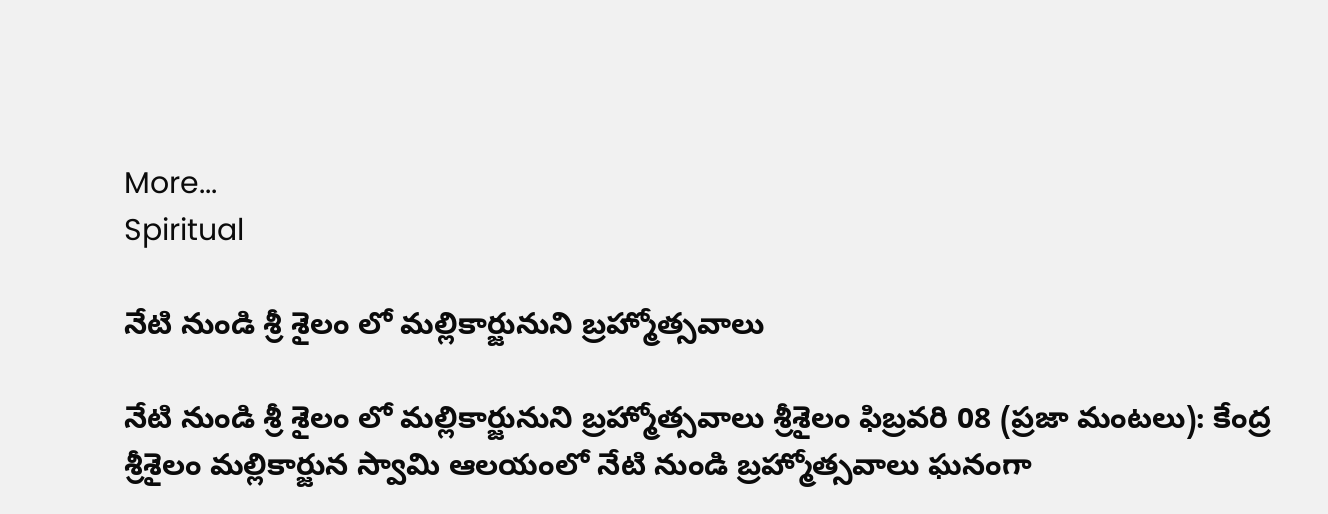More...
Spiritual

నేటి నుండి శ్రీ శైలం లో మల్లికార్జునుని బ్రహ్మోత్సవాలు

నేటి నుండి శ్రీ శైలం లో మల్లికార్జునుని బ్రహ్మోత్సవాలు శ్రీశైలం ఫిబ్రవరి 08 (ప్రజా మంటలు): కేంద్ర  శ్రీశైలం మల్లికార్జున స్వామి ఆలయంలో నేటి నుండి బ్రహ్మోత్సవాలు ఘనంగా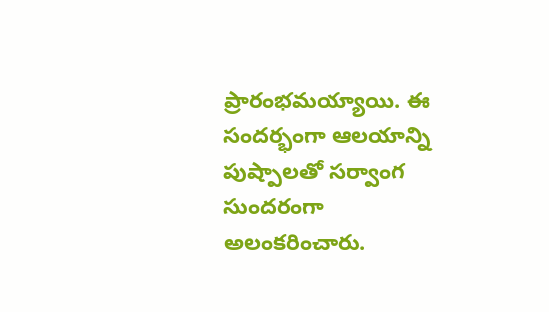ప్రారంభమయ్యాయి. ఈ సందర్భంగా ఆలయాన్ని పుష్పాలతో సర్వాంగ సుందరంగా అలంకరించారు.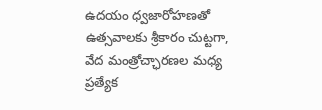ఉదయం ధ్వజారోహణతో ఉత్సవాలకు శ్రీకారం చుట్టగా, వేద మంత్రోచ్ఛారణల మధ్య ప్రత్యేక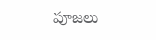పూజలు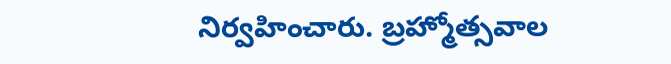నిర్వహించారు. బ్రహ్మోత్సవాల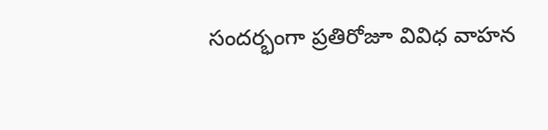సందర్భంగా ప్రతిరోజూ వివిధ వాహన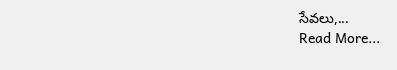సేవలు,...
Read More...